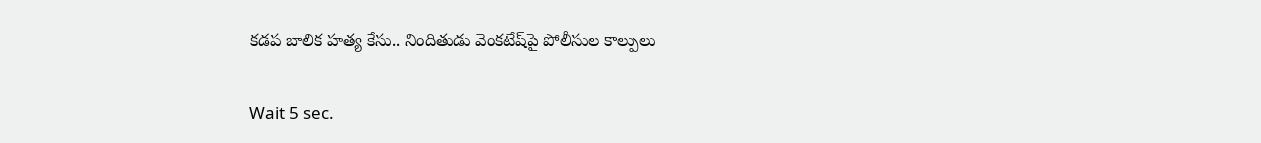కడప బాలిక హత్య కేసు.. నిందితుడు వెంకటేష్‌పై పోలీసుల కాల్పులు

Wait 5 sec.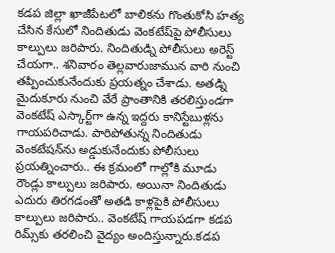కడప జిల్లా ఖాజీపేటలో బాలికను గొంతుకోసి హత్య చేసిన కేసులో నిందితుడు వెంకటేష్‌పై పోలీసులు కాల్పులు జరిపారు. నిందితుడ్ని పోలీసులు అరెస్ట్ చేయగా.. శనివారం తెల్లవారుజామున వారి నుంచి తప్పించుకునేందుకు ప్రయత్నం చేశాడు. అతడ్ని మైదుకూరు నుంచి వేరే ప్రాంతానికి తరలిస్తుండగా వెంకటేష్ ఎస్కార్ట్‌గా ఉన్న ఇద్దరు కానిస్టేబుళ్లను గాయపరిచాడు. పారిపోతున్న నిందితుడు వెంకటేషన్‌ను అడ్డుకునేందుకు పోలీసులు ప్రయత్నించారు.. ఈ క్రమంలో గాల్లోకి మూడు రౌండ్లు కాల్పులు జరిపారు. అయినా నిందితుడు ఎదురు తిరగడంతో అతడి కాళ్లపైకి పోలీసులు కాల్పులు జరిపారు.. వెంకటేష్ గాయపడగా కడప రిమ్స్‌కు తరలించి వైద్యం అందిస్తున్నారు.కడప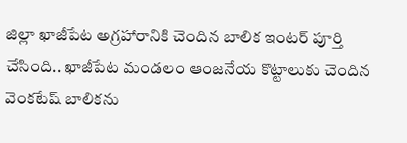జిల్లా ఖాజీపేట అగ్రహారానికి చెందిన బాలిక ఇంటర్‌ పూర్తి చేసింది.. ఖాజీపేట మండలం ఆంజనేయ కొట్టాలుకు చెందిన వెంకటేష్ బాలికను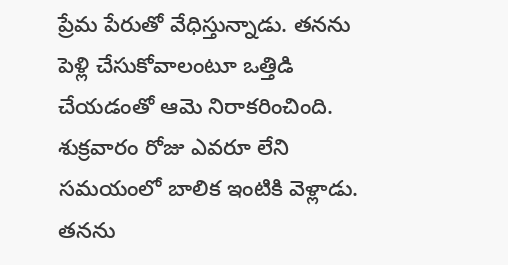ప్రేమ పేరుతో వేధిస్తున్నాడు. తనను పెళ్లి చేసుకోవాలంటూ ఒత్తిడి చేయడంతో ఆమె నిరాకరించింది. శుక్రవారం రోజు ఎవరూ లేని సమయంలో బాలిక ఇంటికి వెళ్లాడు. తనను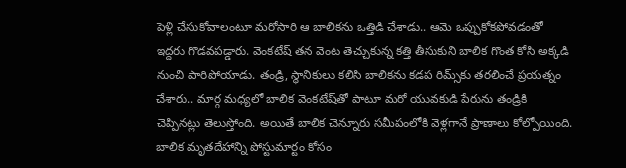పెళ్లి చేసుకోవాలంటూ మరోసారి ఆ బాలికను ఒత్తిడి చేశాడు.. ఆమె ఒప్పుకోకపోవడంతో ఇద్దరు గొడవపడ్డారు. వెంకటేష్ తన వెంట తెచ్చుకున్న కత్తి తీసుకుని బాలిక గొంత కోసి అక్కడి నుంచి పారిపోయాడు. తండ్రి, స్థానికులు కలిసి బాలికను కడప రిమ్స్‌కు తరలించే ప్రయత్నం చేశారు.. మార్గ మధ్యలో బాలిక వెంకటేష్‌తో పాటూ మరో యువకుడి పేరును తండ్రికి చెప్పినట్లు తెలుస్తోంది. అయితే బాలిక చెన్నూరు సమీపంలోకి వెళ్లగానే ప్రాణాలు కోల్పోయింది. బాలిక మృతదేహాన్ని పోస్టుమార్టం కోసం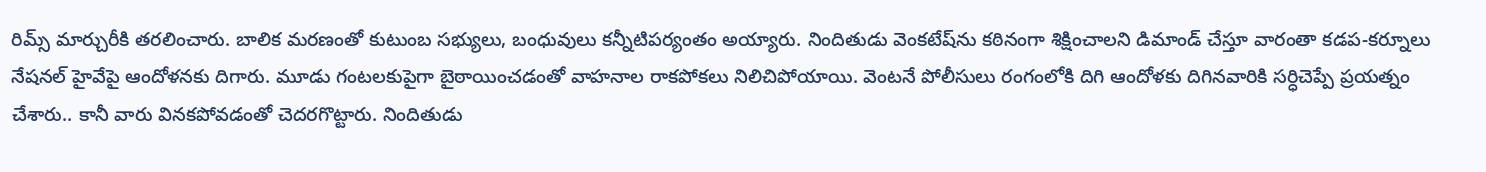రిమ్స్‌ మార్చురీకి తరలించారు. బాలిక మరణంతో కుటుంబ సభ్యులు, బంధువులు కన్నీటిపర్యంతం అయ్యారు. నిందితుడు వెంకటేష్‌ను కఠినంగా శిక్షించాలని డిమాండ్ చేస్తూ వారంతా కడప-కర్నూలు నేషనల్ హైవేపై ఆందోళనకు దిగారు. మూడు గంటలకుపైగా బైఠాయించడంతో వాహనాల రాకపోకలు నిలిచిపోయాయి. వెంటనే పోలీసులు రంగంలోకి దిగి ఆందోళకు దిగినవారికి సర్ధిచెప్పే ప్రయత్నం చేశారు.. కానీ వారు వినకపోవడంతో చెదరగొట్టారు. నిందితుడు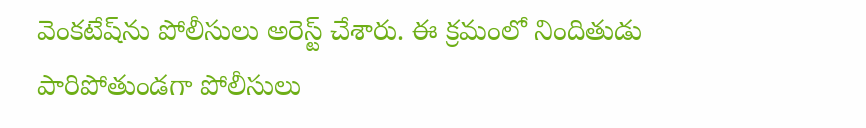వెంకటేష్‌ను పోలీసులు అరెస్ట్ చేశారు. ఈ క్రమంలో నిందితుడు పారిపోతుండగా పోలీసులు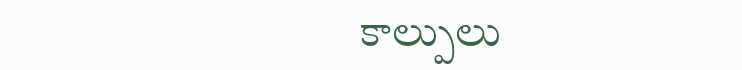కాల్పులు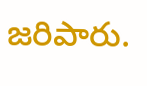జరిపారు.